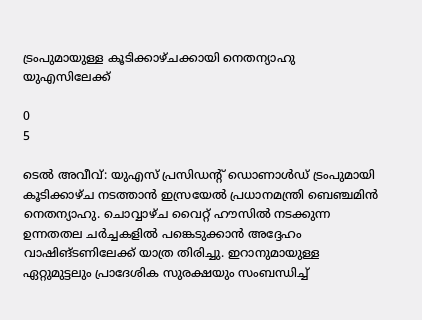ട്രംപുമായുള്ള കൂടിക്കാഴ്‌ചക്കായി നെതന്യാഹു യുഎസിലേക്ക്

0
5

ടെൽ അവീവ്: യുഎസ്‌ പ്രസിഡന്‍റ് ഡൊണാള്‍ഡ് ട്രംപുമായി കൂടിക്കാഴ്‌ച നടത്താന്‍ ഇസ്രയേല്‍ പ്രധാനമന്ത്രി ബെഞ്ചമിന്‍ നെതന്യാഹു. ചൊവ്വാഴ്‌ച വൈറ്റ് ഹൗസില്‍ നടക്കുന്ന ഉന്നതതല ചര്‍ച്ചകളില്‍ പങ്കെടുക്കാന്‍ അദ്ദേഹം വാഷിങ്‌ടണിലേക്ക് യാത്ര തിരിച്ചു. ഇറാനുമായുള്ള ഏറ്റുമുട്ടലും പ്രാദേശിക സുരക്ഷയും സംബന്ധിച്ച്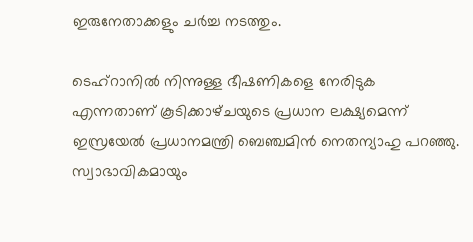ഇരുനേതാക്കളും ചര്‍ച്ച നടത്തും.

ടെഹ്‌റാനില്‍ നിന്നുള്ള ഭീഷണികളെ നേരിടുക എന്നതാണ് കൂടിക്കാഴ്‌ചയുടെ പ്രധാന ലക്ഷ്യമെന്ന് ഇസ്രയേല്‍ പ്രധാനമന്ത്രി ബെഞ്ചമിന്‍ നെതന്യാഹു പറഞ്ഞു. സ്വാഭാവികമായും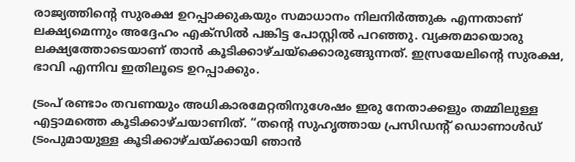രാജ്യത്തിന്‍റെ സുരക്ഷ ഉറപ്പാക്കുകയും സമാധാനം നിലനിര്‍ത്തുക എന്നതാണ് ലക്ഷ്യമെന്നും അദ്ദേഹം എക്‌സില്‍ പങ്കിട്ട പോസ്റ്റില്‍ പറഞ്ഞു. വ്യക്തമായൊരു ലക്ഷ്യത്തോടെയാണ് താന്‍ കൂടിക്കാഴ്‌ചയ്‌ക്കൊരുങ്ങുന്നത്. ഇസ്രയേലിന്‍റെ സുരക്ഷ, ഭാവി എന്നിവ ഇതിലൂടെ ഉറപ്പാക്കും.

ട്രംപ് രണ്ടാം തവണയും അധികാരമേറ്റതിനുശേഷം ഇരു നേതാക്കളും തമ്മിലുള്ള എട്ടാമത്തെ കൂടിക്കാഴ്‌ചയാണിത്. “തന്‍റെ സുഹൃത്തായ പ്രസിഡന്‍റ് ഡൊണാൾഡ് ട്രംപുമായുള്ള കൂടിക്കാഴ്‌ചയ്ക്കായി ഞാൻ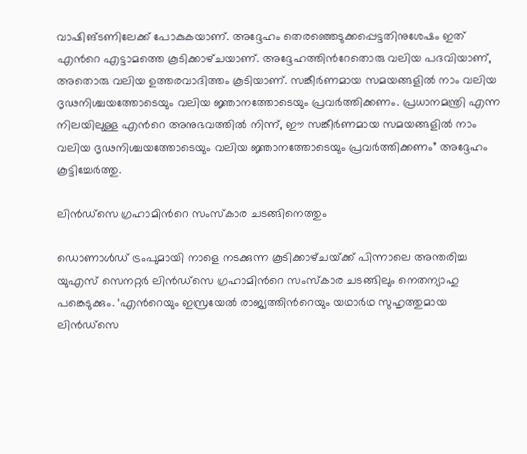വാഷിങ്‌ടണിലേക്ക് പോകുകയാണ്. അദ്ദേഹം തെരഞ്ഞെടുക്കപ്പെട്ടതിനുശേഷം ഇത് എന്‍റെ എട്ടാമത്തെ കൂടിക്കാഴ്‌ചയാണ്. അദ്ദേഹത്തിന്‍റേതൊരു വലിയ പദവിയാണ്, അതൊരു വലിയ ഉത്തരവാദിത്തം കൂടിയാണ്. സങ്കീർണമായ സമയങ്ങളിൽ നാം വലിയ ദൃഢനിശ്ചയത്തോടെയും വലിയ ജ്ഞാനത്തോടെയും പ്രവർത്തിക്കണം. പ്രധാനമന്ത്രി എന്ന നിലയിലുള്ള എന്‍റെ അനുഭവത്തിൽ നിന്ന്, ഈ സങ്കീർണമായ സമയങ്ങളിൽ നാം വലിയ ദൃഢനിശ്ചയത്തോടെയും വലിയ ജ്ഞാനത്തോടെയും പ്രവർത്തിക്കണം” അദ്ദേഹം കൂട്ടിച്ചേർത്തു.

ലിൻഡ്സെ ഗ്രഹാമിന്‍റെ സംസ്‌കാര ചടങ്ങിനെത്തും

ഡൊണാള്‍ഡ് ട്രംപുമായി നാളെ നടക്കുന്ന കൂടിക്കാഴ്‌ചയ്‌ക്ക് പിന്നാലെ അന്തരിച്ച യുഎസ് സെനറ്റർ ലിൻഡ്സെ ഗ്രഹാമിന്‍റെ സംസ്‌കാര ചടങ്ങിലും നെതന്യാഹു പങ്കെടുക്കും. ‘എന്‍റെയും ഇസ്രയേല്‍ രാജ്യത്തിന്‍റെയും യഥാര്‍ഥ സുഹൃത്തുമായ ലിൻഡ്സെ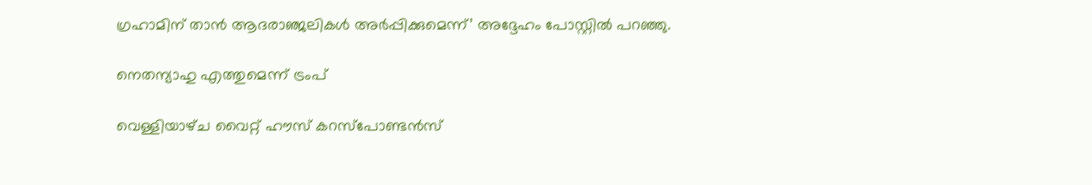ഗ്രഹാമിന് താന്‍ ആദരാഞ്ജലികൾ അർപ്പിക്കുമെന്ന്’ അദ്ദേഹം പോസ്റ്റില്‍ പറഞ്ഞു.

നെതന്യാഹു എത്തുമെന്ന് ട്രംപ്

വെള്ളിയാഴ്‌ച വൈറ്റ് ഹൗസ് കറസ്പോണ്ടന്‍സ്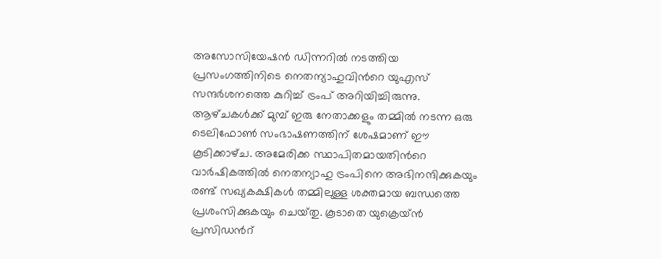അസോസിയേഷൻ ഡിന്നറിൽ നടത്തിയ പ്രസംഗത്തിനിടെ നെതന്യാഹുവിന്‍റെ യുഎസ് സന്ദർശനത്തെ കുറിച്ച് ട്രംപ് അറിയിച്ചിരുന്നു. ആഴ്‌ചകൾക്ക് മുമ്പ് ഇരു നേതാക്കളും തമ്മിൽ നടന്ന ഒരു ടെലിഫോൺ സംഭാഷണത്തിന് ശേഷമാണ് ഈ കൂടിക്കാഴ്‌ച. അമേരിക്ക സ്ഥാപിതമായതിന്‍റെ വാർഷികത്തിൽ നെതന്യാഹു ട്രംപിനെ അഭിനന്ദിക്കുകയും രണ്ട് സഖ്യകക്ഷികൾ തമ്മിലുള്ള ശക്തമായ ബന്ധത്തെ പ്രശംസിക്കുകയും ചെയ്‌തു. കൂടാതെ യുക്രെയ്‌ന്‍ പ്രസിഡന്‍റ്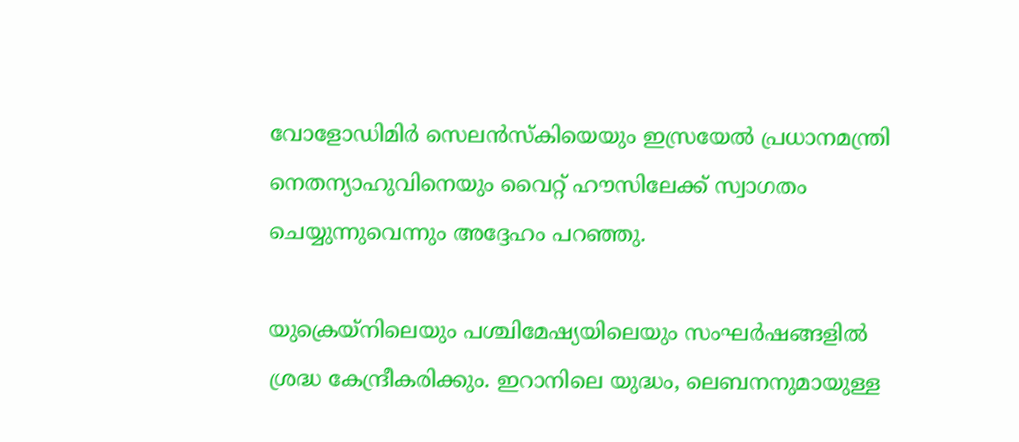വോളോഡിമിര്‍ സെലന്‍സ്‌കിയെയും ഇസ്രയേല്‍ പ്രധാനമന്ത്രി നെതന്യാഹുവിനെയും വൈറ്റ് ഹൗസിലേക്ക് സ്വാഗതം ചെയ്യുന്നുവെന്നും അദ്ദേഹം പറഞ്ഞു.

യുക്രെയ്‌നിലെയും പശ്ചിമേഷ്യയിലെയും സംഘര്‍ഷങ്ങളില്‍ ശ്രദ്ധ കേന്ദ്രീകരിക്കും. ഇറാനിലെ യുദ്ധം, ലെബനനുമായുള്ള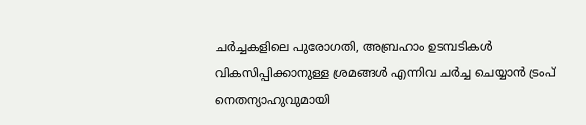ചർച്ചകളിലെ പുരോഗതി, അബ്രഹാം ഉടമ്പടികൾ വികസിപ്പിക്കാനുള്ള ശ്രമങ്ങൾ എന്നിവ ചർച്ച ചെയ്യാൻ ട്രംപ് നെതന്യാഹുവുമായി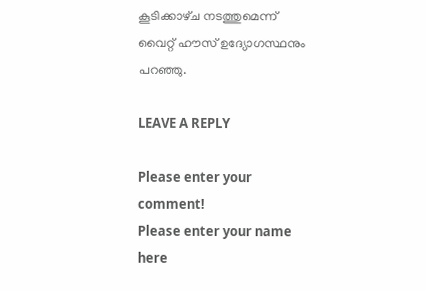കൂടിക്കാഴ്‌ച നടത്തുമെന്ന് വൈറ്റ് ഹൗസ് ഉദ്യോഗസ്ഥനും പറഞ്ഞു.

LEAVE A REPLY

Please enter your comment!
Please enter your name here